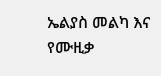ኤልያስ መልካ እና የሙዚቃ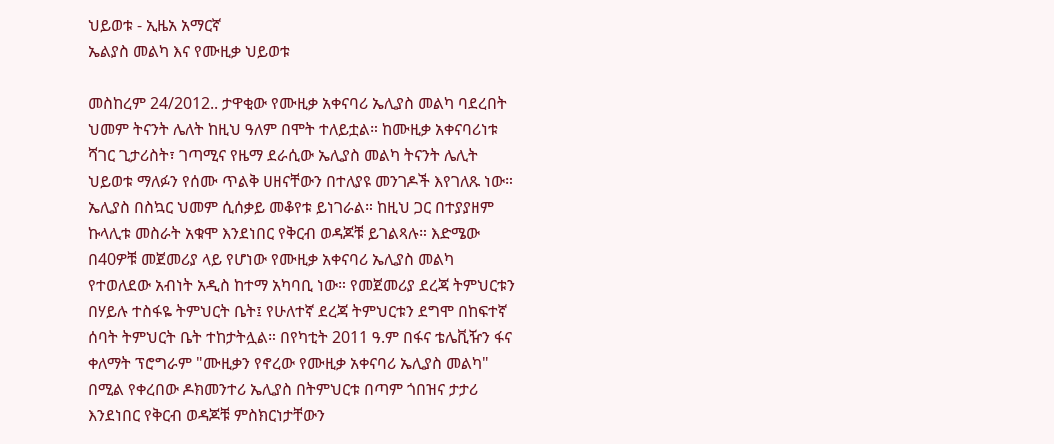ህይወቱ - ኢዜአ አማርኛ
ኤልያስ መልካ እና የሙዚቃ ህይወቱ

መስከረም 24/2012.. ታዋቂው የሙዚቃ አቀናባሪ ኤሊያስ መልካ ባደረበት ህመም ትናንት ሌለት ከዚህ ዓለም በሞት ተለይቷል። ከሙዚቃ አቀናባሪነቱ ሻገር ጊታሪስት፣ ገጣሚና የዜማ ደራሲው ኤሊያስ መልካ ትናንት ሌሊት ህይወቱ ማለፉን የሰሙ ጥልቅ ሀዘናቸውን በተለያዩ መንገዶች እየገለጹ ነው። ኤሊያስ በስኳር ህመም ሲሰቃይ መቆየቱ ይነገራል። ከዚህ ጋር በተያያዘም ኩላሊቱ መስራት አቁሞ እንደነበር የቅርብ ወዳጆቹ ይገልጻሉ። እድሜው በ40ዎቹ መጀመሪያ ላይ የሆነው የሙዚቃ አቀናባሪ ኤሊያስ መልካ የተወለደው አብነት አዲስ ከተማ አካባቢ ነው። የመጀመሪያ ደረጃ ትምህርቱን በሃይሉ ተስፋዬ ትምህርት ቤት፤ የሁለተኛ ደረጃ ትምህርቱን ደግሞ በከፍተኛ ሰባት ትምህርት ቤት ተከታትሏል። በየካቲት 2011 ዓ.ም በፋና ቴሌቪዥን ፋና ቀለማት ፕሮግራም "ሙዚቃን የኖረው የሙዚቃ አቀናባሪ ኤሊያስ መልካ" በሚል የቀረበው ዶክመንተሪ ኤሊያስ በትምህርቱ በጣም ጎበዝና ታታሪ እንደነበር የቅርብ ወዳጆቹ ምስክርነታቸውን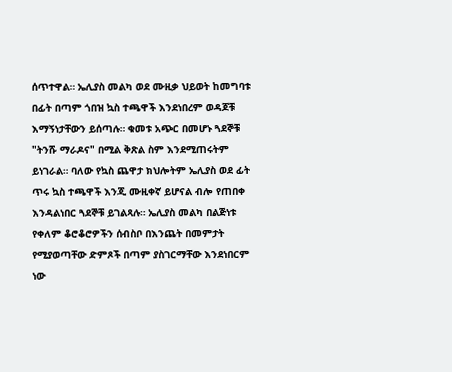ሰጥተዋል። ኤሊያስ መልካ ወደ ሙዚቃ ህይወት ከመግባቱ በፊት በጣም ጎበዝ ኳስ ተጫዋች እንደነበረም ወዳጆቹ እማኝነታቸውን ይሰጣሉ። ቁመቱ አጭር በመሆኑ ጓደኞቹ "ትንሹ ማራዶና" በሚል ቅጽል ስም እንደሚጠሩትም ይነገራል። ባለው የኳስ ጨዋታ ክህሎትም ኤሊያስ ወደ ፊት ጥሩ ኳስ ተጫዋች እንጂ ሙዚቀኛ ይሆናል ብሎ የጠበቀ እንዳልነበር ጓደኞቹ ይገልጻሉ። ኤሊያስ መልካ በልጅነቱ የቀለም ቆሮቆሮዎችን ሰብስቦ በእንጨት በመምታት የሚያወጣቸው ድምጾች በጣም ያስገርማቸው እንደነበርም ነው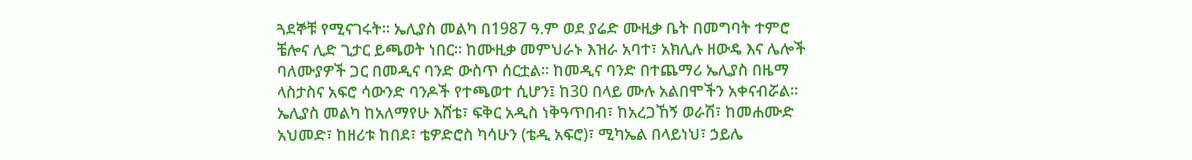ጓደኞቹ የሚናገሩት። ኤሊያስ መልካ በ1987 ዓ.ም ወደ ያሬድ ሙዚቃ ቤት በመግባት ተምሮ ቼሎና ሊድ ጊታር ይጫወት ነበር። ከሙዚቃ መምህራኑ እዝራ አባተ፣ አክሊሉ ዘውዴ እና ሌሎች ባለሙያዎች ጋር በመዲና ባንድ ውስጥ ሰርቷል። ከመዲና ባንድ በተጨማሪ ኤሊያስ በዜማ ላስታስና አፍሮ ሳውንድ ባንዶች የተጫወተ ሲሆን፤ ከ30 በላይ ሙሉ አልበሞችን አቀናብሯል። ኤሊያስ መልካ ከአለማየሁ እሸቴ፣ ፍቅር አዲስ ነቅዓጥበብ፣ ከአረጋኸኝ ወራሽ፣ ከመሐሙድ አህመድ፣ ከዘሪቱ ከበደ፣ ቴዎድሮስ ካሳሁን (ቴዲ አፍሮ)፣ ሚካኤል በላይነህ፣ ኃይሌ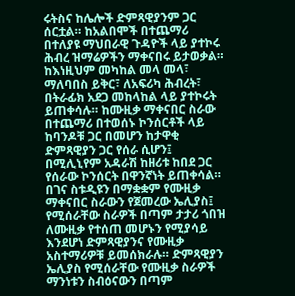ሩትስና ከሌሎች ድምጻዊያንም ጋር ሰርቷል። ከአልበሞች በተጨማሪ በተለያዩ ማህበራዊ ጉዳዮች ላይ ያተኮሩ ሕብረ ዝማሬዎችን ማቀናበሩ ይታወቃል። ከእነዚህም መካከል መላ መላ፣ ማለባበስ ይቅር፣ ለአፍሪካ ሕብረት፣ በትራፊክ አደጋ መከላከል ላይ ያተኮሩት ይጠቀሳሉ። ከሙዚቃ ማቀናበር ስራው በተጨማሪ በተወሰኑ ኮንሰርቶች ላይ ከባንዶቹ ጋር በመሆን ከታዋቂ ድምጻዊያን ጋር የሰራ ሲሆን፤ በሚሊኒየም አዳራሽ ከዘሪቱ ከበደ ጋር የሰራው ኮንሰርት በዋንኛነት ይጠቀሳል። በገና ስቱዲዩን በማቋቋም የሙዚቃ ማቀናበር ስራውን የጀመረው ኤሊያስ፤ የሚሰራቸው ስራዎች በጣም ታታሪ ጎበዝ ለሙዚቃ የተሰጠ መሆኑን የሚያሳይ እንደሆነ ድምጻዊያንና የሙዚቃ አስተማሪዎቹ ይመሰክራሉ። ድምጻዊያን ኤሊያስ የሚሰራቸው የሙዚቃ ስራዎች ማንነቱን ስብዕናውን በጣም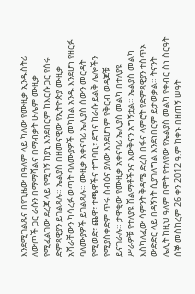እንደሚገልጹና በየጊዜው በዓለም ላይ ካለው የሙዚቃ ኢንዱስትሪ ለውጦች ጋር ራሱን በማማሻልና በማብቃት ሁሌም ሙዚቃ የሚፈልገው ደረጃ ላይ የሚገኝ ከያኒ እንደበርም ከእርሱ ጋር የሰሩ ድምጻዊያን ይገልጻሉ። ኤልያስ በዘመናዊው የኢትዮጵያ ሙዚቃ አሻራቸውን ካሳረፉ ወጣት ባለሙያዎች መካከል አንዱ እንደሆነ የዘርፉ ባለሙያዎች ይገልጻሉ። ሙዚቃ አቀናባሪ ኤሊያስ ሰውን መርዳት የሚወድ፣ ጨዋ፣ ተጫዋችና ተግባቢ፣ ደግና ከራሱ ይልቅ ሌሎችን የሚያስቀድም ጥሩ ስብዕና ያለው እንደሆነም የቅርብ ወዳጆቹ ይናገራሉ። ታዋቂው የሙዚቃ አቀናባሪ ኤሊያስ መልካ በተለያዩ ሥራዎቹ የተለያዩ ሽልማቶችንና እውቅናን አግኝቷል። ኤልያስ መልካ እስካለፈው ሳምንት ቅዳሜ ድረስ በፋና ላምሮት የድምጻዊያን ተስጥኦ ውድድር ላይ በዳኝነት ሲያገለግል እንደነበርም ይታወቃል። ትናንት ሌሊት ከዚህ ዓለም በሞት የተለየው የኤልያስ መልካ የቀብር ስነ ስርዓት ሰኞ መስከረም 26 ቀን 2012 ዓ.ም ከቀኑ በዘጠኝ ሠዓት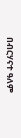በብርሃናተ ዓለም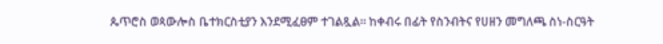ጴጥሮስ ወጳውሎስ ቤተክርስቲያን እንደሚፈፀም ተገልጿል። ከቀብሩ በፊት የስንብትና የሀዘን መግለጫ ስነ-ስርዓት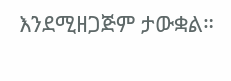እንደሚዘጋጅም ታውቋል።